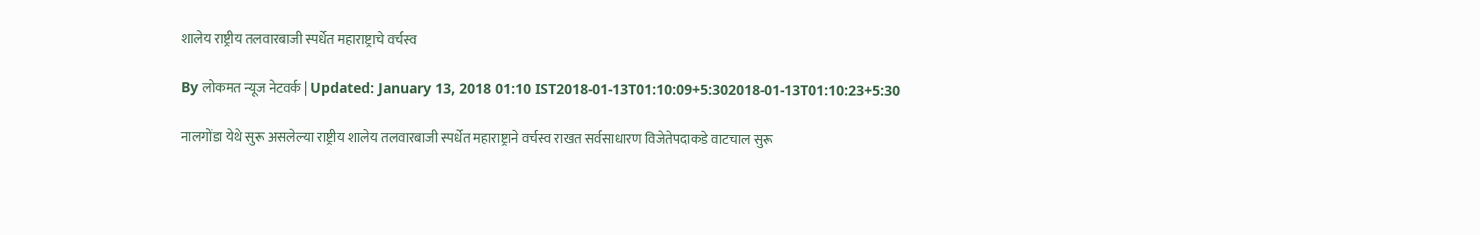शालेय राष्ट्रीय तलवारबाजी स्पर्धेत महाराष्ट्राचे वर्चस्व

By लोकमत न्यूज नेटवर्क | Updated: January 13, 2018 01:10 IST2018-01-13T01:10:09+5:302018-01-13T01:10:23+5:30

नालगोंडा येथे सुरू असलेल्या राष्ट्रीय शालेय तलवारबाजी स्पर्धेत महाराष्ट्राने वर्चस्व राखत सर्वसाधारण विजेतेपदाकडे वाटचाल सुरू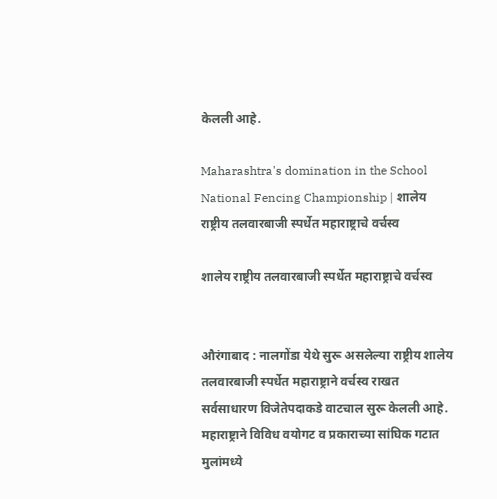केलली आहे.

Maharashtra's domination in the School National Fencing Championship | शालेय राष्ट्रीय तलवारबाजी स्पर्धेत महाराष्ट्राचे वर्चस्व

शालेय राष्ट्रीय तलवारबाजी स्पर्धेत महाराष्ट्राचे वर्चस्व


औरंगाबाद : नालगोंडा येथे सुरू असलेल्या राष्ट्रीय शालेय तलवारबाजी स्पर्धेत महाराष्ट्राने वर्चस्व राखत सर्वसाधारण विजेतेपदाकडे वाटचाल सुरू केलली आहे.
महाराष्ट्राने विविध वयोगट व प्रकाराच्या सांघिक गटात मुलांमध्ये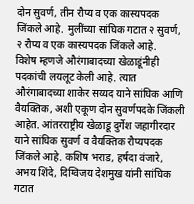दोन सुवर्ण, तीन रौप्य व एक कास्यपदक जिंकले आहे. मुलींच्या सांघिक गटात २ सुवर्ण, २ रौप्य व एक कास्यपदक जिंकले आहे.
विशेष म्हणजे औरंगाबादच्या खेळाडूंनीही पदकांची लयलूट केली आहे. त्यात औरंगाबादच्या शाकेर सय्यद याने सांघिक आणि वैयक्तिक, अशी एकूण दोन सुवर्णपदके जिंकली आहेत. आंतरराष्ट्रीय खेळाडू दुर्गेश जहागीरदार याने सांघिक सुवर्ण व वैयक्तिक रौप्यपदक जिंकले आहे. कशिष भराड, हर्षदा वंजारे, अभय शिंदे, दिग्विजय देशमुख यांनी सांघिक गटात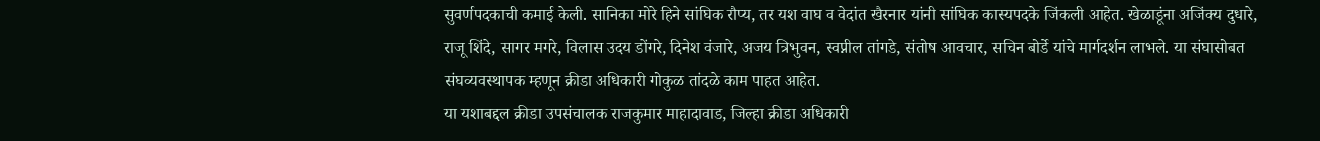सुवर्णपदकाची कमाई केली. सानिका मोरे हिने सांघिक रौप्य, तर यश वाघ व वेदांत खैरनार यांनी सांघिक कास्यपदके जिंकली आहेत. खेळाडूंना अजिंक्य दुधारे, राजू शिंदे, सागर मगरे, विलास उदय डोंगरे, दिनेश वंजारे, अजय त्रिभुवन, स्वप्नील तांगडे, संतोष आवचार, सचिन बोर्डे यांचे मार्गदर्शन लाभले. या संघासोबत संघव्यवस्थापक म्हणून क्रीडा अधिकारी गोकुळ तांदळे काम पाहत आहेत.
या यशाबद्दल क्रीडा उपसंचालक राजकुमार माहादावाड, जिल्हा क्रीडा अधिकारी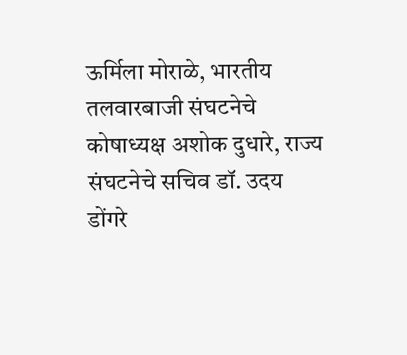ऊर्मिला मोराळे, भारतीय तलवारबाजी संघटनेचे कोषाध्यक्ष अशोक दुधारे, राज्य संघटनेचे सचिव डॉ. उदय डोंगरे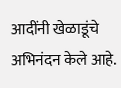आदींनी खेळाडूंचे अभिनंदन केले आहे.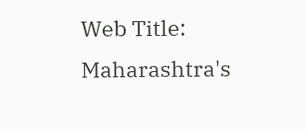Web Title: Maharashtra's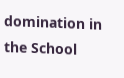domination in the School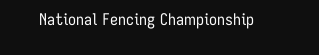National Fencing Championship